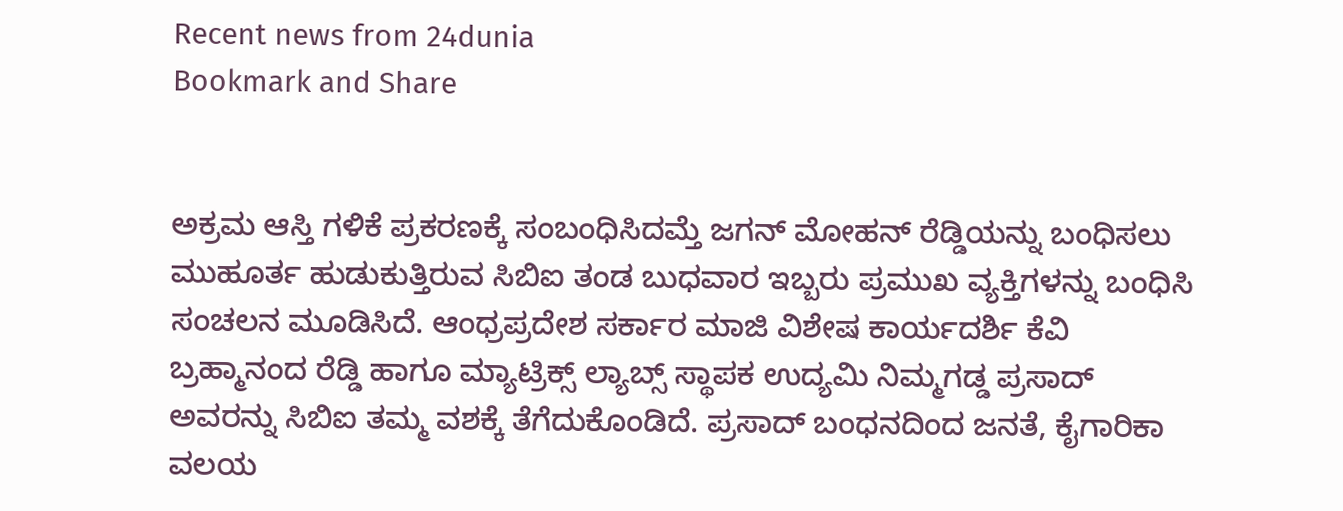Recent news from 24dunia
Bookmark and Share


ಅಕ್ರಮ ಆಸ್ತಿ ಗಳಿಕೆ ಪ್ರಕರಣಕ್ಕೆ ಸಂಬಂಧಿಸಿದಮ್ತೆ ಜಗನ್ ಮೋಹನ್ ರೆಡ್ಡಿಯನ್ನು ಬಂಧಿಸಲು ಮುಹೂರ್ತ ಹುಡುಕುತ್ತಿರುವ ಸಿಬಿಐ ತಂಡ ಬುಧವಾರ ಇಬ್ಬರು ಪ್ರಮುಖ ವ್ಯಕ್ತಿಗಳನ್ನು ಬಂಧಿಸಿ ಸಂಚಲನ ಮೂಡಿಸಿದೆ. ಆಂಧ್ರಪ್ರದೇಶ ಸರ್ಕಾರ ಮಾಜಿ ವಿಶೇಷ ಕಾರ್ಯದರ್ಶಿ ಕೆವಿ ಬ್ರಹ್ಮಾನಂದ ರೆಡ್ಡಿ ಹಾಗೂ ಮ್ಯಾಟ್ರಿಕ್ಸ್ ಲ್ಯಾಬ್ಸ್ ಸ್ಥಾಪಕ ಉದ್ಯಮಿ ನಿಮ್ಮಗಡ್ಡ ಪ್ರಸಾದ್ ಅವರನ್ನು ಸಿಬಿಐ ತಮ್ಮ ವಶಕ್ಕೆ ತೆಗೆದುಕೊಂಡಿದೆ. ಪ್ರಸಾದ್ ಬಂಧನದಿಂದ ಜನತೆ, ಕೈಗಾರಿಕಾ ವಲಯ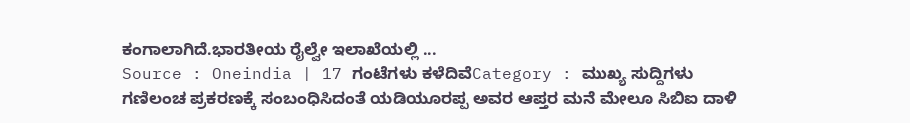ಕಂಗಾಲಾಗಿದೆ.ಭಾರತೀಯ ರೈಲ್ವೇ ಇಲಾಖೆಯಲ್ಲಿ ...
Source : Oneindia | 17 ಗಂಟೆಗಳು ಕಳೆದಿವೆCategory : ಮುಖ್ಯ ಸುದ್ದಿಗಳು
ಗಣಿಲಂಚ ಪ್ರಕರಣಕ್ಕೆ ಸಂಬಂಧಿಸಿದಂತೆ ಯಡಿಯೂರಪ್ಪ ಅವರ ಆಪ್ತರ ಮನೆ ಮೇಲೂ ಸಿಬಿಐ ದಾಳಿ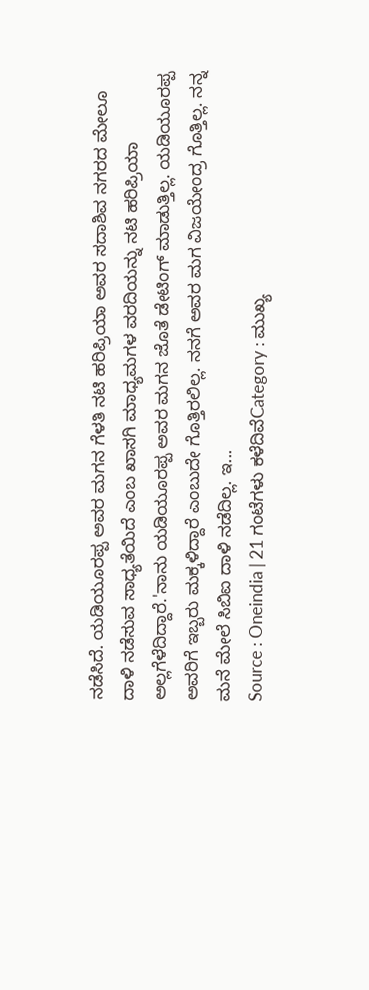ನಡೆಸಿದೆ. ಯಡಿಯೂರಪ್ಪ ಅವರ ಮಗನ ಗೆಳತಿ ನಟಿ ಹರಿಪ್ರಿಯಾ ಅವರ ಸದಾಶಿವ ನಗರದ ಮೇಲೂ ದಾಳಿ ನಡೆಸುವ ಸಾಧ್ಯತೆಯಿದೆ ಎಂಬ ಖಾಸಗಿ ಮಾಧ್ಯಮಗಳ ವರದಿಯನ್ನು ನಟಿ ಹರಿಪ್ರಿಯಾ ಅಲ್ಲಗೆಳೆದಿದ್ದಾರೆ.'ನಾನು ಯಡಿಯೂರಪ್ಪ ಅವರ ಮಗನ ಜೊತೆ ಡೇಟಿಂಗ್ ಮಾಡುತ್ತಿಲ್ಲ. ಯಡಿಯೂರಪ್ಪ ಅವರಿಗೆ ಇಬ್ಬರು ಮಕ್ಕಳಿದ್ದಾರೆ ಎಂಬುದೇ ಗೊತ್ತಿರಲಿಲ್ಲ. ನನಗೆ ಅವರ ಮಗ ವಿಜಯೇಂದ್ರ ಗೊತ್ತಿಲ್ಲ. ನನ್ನ ಮನೆ ಮೇಲೆ ಸಿಬಿಐ ದಾಳಿ ನಡೆದಿಲ್ಲ. ಇ...
Source : Oneindia | 21 ಗಂಟೆಗಳು ಕಳೆದಿವೆCategory : ಮುಖ್ಯ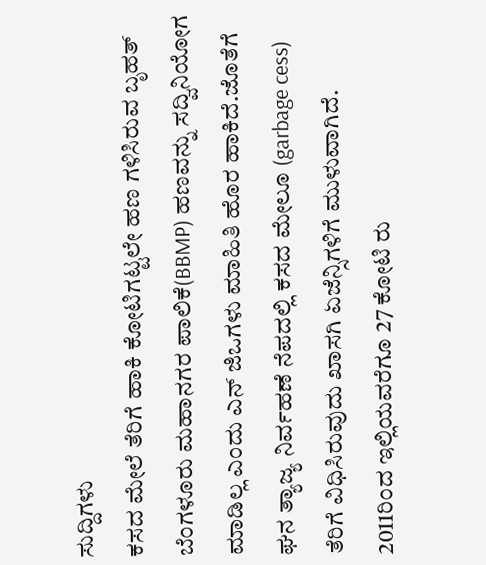ಸುದ್ದಿಗಳು
ಕಸದ ಮೇಲೆ ತೆರಿಗೆ ಹಾಕಿ ಕೋಟಿಗಟ್ಟಲೇ ಹಣ ಗಳಿಸಿರುವ ಬೃಹತ್ ಬೆಂಗಳೂರು ಮಹಾನಗರ ಪಾಲಿಕೆ(BBMP) ಹಣವನ್ನು ಸದ್ವಿನಿಯೋಗ ಮಾಡಿಲ್ಲ ಎಂದು ಎನ್ ಜಿಒಗಳು ಮಾಹಿತಿ ಹೊರ ಹಾಕಿದೆ.ಜೊತೆಗೆ ಘನ ತ್ಯಾಜ್ಯ ನಿರ್ವಹಣೆ ನೆಪದಲ್ಲಿ ಕಸದ ಮೇಲೂ (garbage cess) ತೆರಿಗೆ ವಿಧಿಸಿರುವುದು ಖಾಸಗಿ ಏಜೆನ್ಸಿಗಳಿಗೆ ಮುಳುವಾಗಿದೆ. 2011ರಿಂದ ಇಲ್ಲಿಯವರೆಗೂ 27 ಕೋಟಿ ರು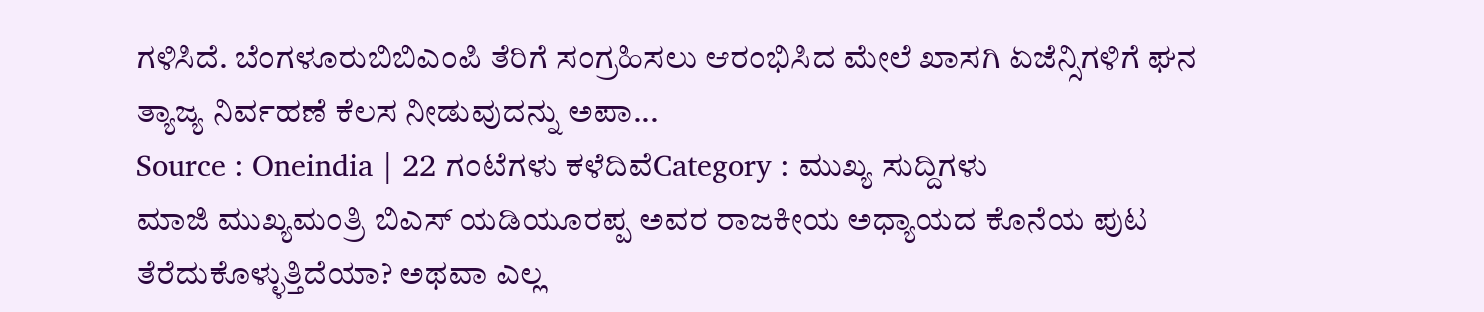ಗಳಿಸಿದೆ. ಬೆಂಗಳೂರುಬಿಬಿಎಂಪಿ ತೆರಿಗೆ ಸಂಗ್ರಹಿಸಲು ಆರಂಭಿಸಿದ ಮೇಲೆ ಖಾಸಗಿ ಏಜೆನ್ಸಿಗಳಿಗೆ ಘನ ತ್ಯಾಜ್ಯ ನಿರ್ವಹಣೆ ಕೆಲಸ ನೀಡುವುದನ್ನು ಅಪಾ...
Source : Oneindia | 22 ಗಂಟೆಗಳು ಕಳೆದಿವೆCategory : ಮುಖ್ಯ ಸುದ್ದಿಗಳು
ಮಾಜಿ ಮುಖ್ಯಮಂತ್ರಿ ಬಿಎಸ್ ಯಡಿಯೂರಪ್ಪ ಅವರ ರಾಜಕೀಯ ಅಧ್ಯಾಯದ ಕೊನೆಯ ಪುಟ ತೆರೆದುಕೊಳ್ಳುತ್ತಿದೆಯಾ? ಅಥವಾ ಎಲ್ಲ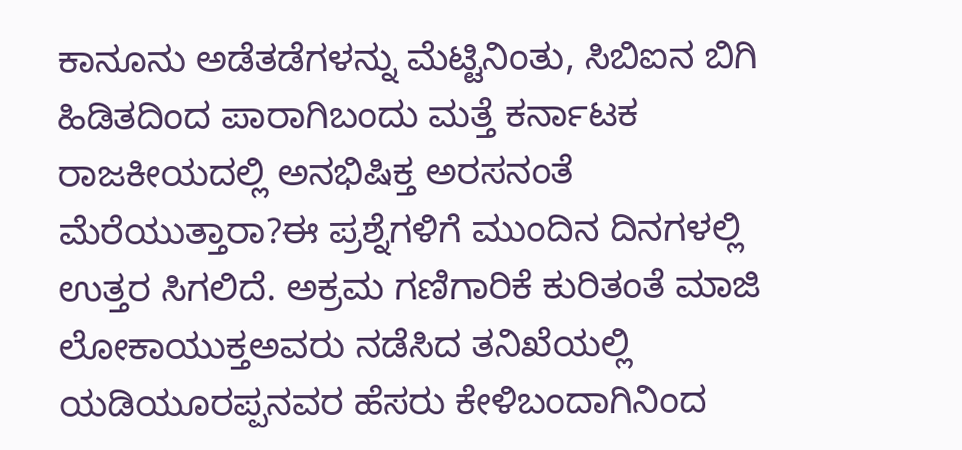ಕಾನೂನು ಅಡೆತಡೆಗಳನ್ನು ಮೆಟ್ಟಿನಿಂತು, ಸಿಬಿಐನ ಬಿಗಿ ಹಿಡಿತದಿಂದ ಪಾರಾಗಿಬಂದು ಮತ್ತೆ ಕರ್ನಾಟಕ ರಾಜಕೀಯದಲ್ಲಿ ಅನಭಿಷಿಕ್ತ ಅರಸನಂತೆ ಮೆರೆಯುತ್ತಾರಾ?ಈ ಪ್ರಶ್ನೆಗಳಿಗೆ ಮುಂದಿನ ದಿನಗಳಲ್ಲಿ ಉತ್ತರ ಸಿಗಲಿದೆ. ಅಕ್ರಮ ಗಣಿಗಾರಿಕೆ ಕುರಿತಂತೆ ಮಾಜಿ ಲೋಕಾಯುಕ್ತಅವರು ನಡೆಸಿದ ತನಿಖೆಯಲ್ಲಿ ಯಡಿಯೂರಪ್ಪನವರ ಹೆಸರು ಕೇಳಿಬಂದಾಗಿನಿಂದ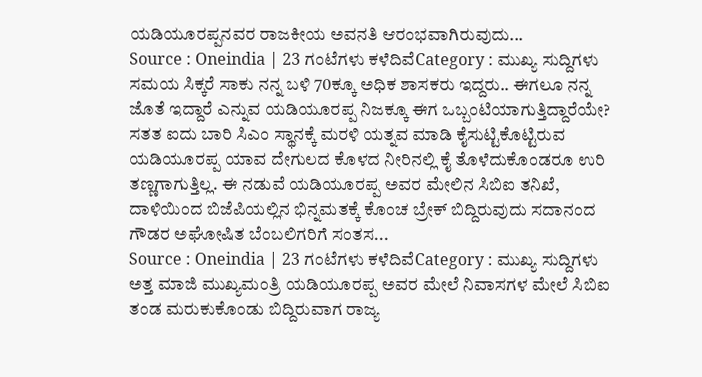ಯಡಿಯೂರಪ್ಪನವರ ರಾಜಕೀಯ ಅವನತಿ ಆರಂಭವಾಗಿರುವುದು...
Source : Oneindia | 23 ಗಂಟೆಗಳು ಕಳೆದಿವೆCategory : ಮುಖ್ಯ ಸುದ್ದಿಗಳು
ಸಮಯ ಸಿಕ್ಕರೆ ಸಾಕು ನನ್ನ ಬಳಿ 70ಕ್ಕೂ ಅಧಿಕ ಶಾಸಕರು ಇದ್ದರು.. ಈಗಲೂ ನನ್ನ ಜೊತೆ ಇದ್ದಾರೆ ಎನ್ನುವ ಯಡಿಯೂರಪ್ಪ ನಿಜಕ್ಕೂ ಈಗ ಒಬ್ಬಂಟಿಯಾಗುತ್ತಿದ್ದಾರೆಯೇ? ಸತತ ಐದು ಬಾರಿ ಸಿಎಂ ಸ್ಥಾನಕ್ಕೆ ಮರಳಿ ಯತ್ನವ ಮಾಡಿ ಕೈಸುಟ್ಟಿಕೊಟ್ಟಿರುವ ಯಡಿಯೂರಪ್ಪ ಯಾವ ದೇಗುಲದ ಕೊಳದ ನೀರಿನಲ್ಲಿ ಕೈ ತೊಳೆದುಕೊಂಡರೂ ಉರಿ ತಣ್ಣಗಾಗುತ್ತಿಲ್ಲ. ಈ ನಡುವೆ ಯಡಿಯೂರಪ್ಪ ಅವರ ಮೇಲಿನ ಸಿಬಿಐ ತನಿಖೆ, ದಾಳಿಯಿಂದ ಬಿಜೆಪಿಯಲ್ಲಿನ ಭಿನ್ನಮತಕ್ಕೆ ಕೊಂಚ ಬ್ರೇಕ್ ಬಿದ್ದಿರುವುದು ಸದಾನಂದ ಗೌಡರ ಅಘೋಷಿತ ಬೆಂಬಲಿಗರಿಗೆ ಸಂತಸ...
Source : Oneindia | 23 ಗಂಟೆಗಳು ಕಳೆದಿವೆCategory : ಮುಖ್ಯ ಸುದ್ದಿಗಳು
ಅತ್ತ ಮಾಜಿ ಮುಖ್ಯಮಂತ್ರಿ ಯಡಿಯೂರಪ್ಪ ಅವರ ಮೇಲೆ ನಿವಾಸಗಳ ಮೇಲೆ ಸಿಬಿಐ ತಂಡ ಮರುಕುಕೊಂಡು ಬಿದ್ದಿರುವಾಗ ರಾಜ್ಯ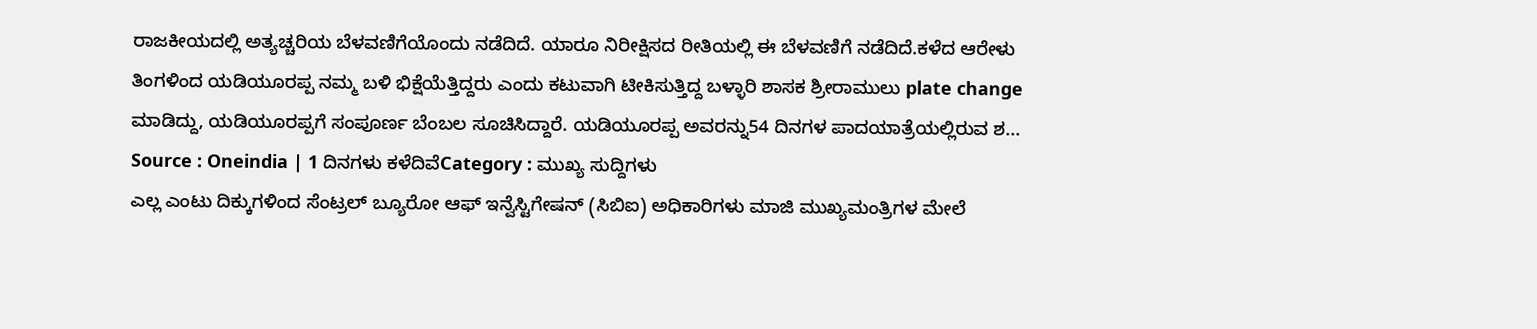ರಾಜಕೀಯದಲ್ಲಿ ಅತ್ಯಚ್ಚರಿಯ ಬೆಳವಣಿಗೆಯೊಂದು ನಡೆದಿದೆ. ಯಾರೂ ನಿರೀಕ್ಷಿಸದ ರೀತಿಯಲ್ಲಿ ಈ ಬೆಳವಣಿಗೆ ನಡೆದಿದೆ.ಕಳೆದ ಆರೇಳು ತಿಂಗಳಿಂದ ಯಡಿಯೂರಪ್ಪ ನಮ್ಮ ಬಳಿ ಭಿಕ್ಷೆಯೆತ್ತಿದ್ದರು ಎಂದು ಕಟುವಾಗಿ ಟೀಕಿಸುತ್ತಿದ್ದ ಬಳ್ಳಾರಿ ಶಾಸಕ ಶ್ರೀರಾಮುಲು plate change ಮಾಡಿದ್ದು, ಯಡಿಯೂರಪ್ಪಗೆ ಸಂಪೂರ್ಣ ಬೆಂಬಲ ಸೂಚಿಸಿದ್ದಾರೆ. ಯಡಿಯೂರಪ್ಪ ಅವರನ್ನು54 ದಿನಗಳ ಪಾದಯಾತ್ರೆಯಲ್ಲಿರುವ ಶ...
Source : Oneindia | 1 ದಿನಗಳು ಕಳೆದಿವೆCategory : ಮುಖ್ಯ ಸುದ್ದಿಗಳು
ಎಲ್ಲ ಎಂಟು ದಿಕ್ಕುಗಳಿಂದ ಸೆಂಟ್ರಲ್ ಬ್ಯೂರೋ ಆಫ್ ಇನ್ವೆಸ್ಟಿಗೇಷನ್ (ಸಿಬಿಐ) ಅಧಿಕಾರಿಗಳು ಮಾಜಿ ಮುಖ್ಯಮಂತ್ರಿಗಳ ಮೇಲೆ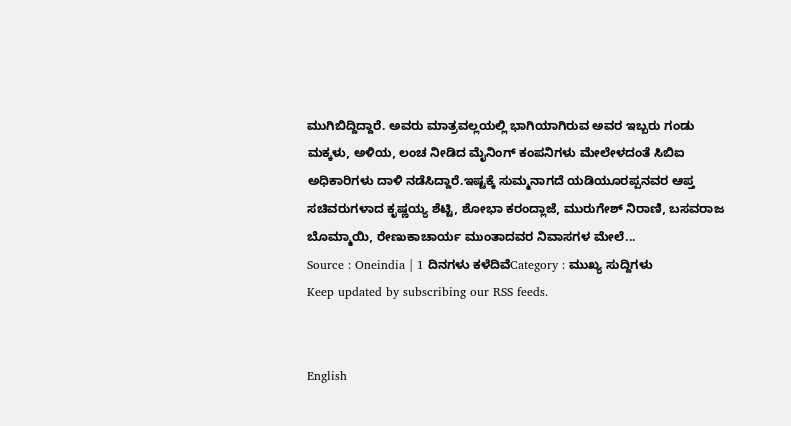ಮುಗಿಬಿದ್ದಿದ್ದಾರೆ. ಅವರು ಮಾತ್ರವಲ್ಲಯಲ್ಲಿ ಭಾಗಿಯಾಗಿರುವ ಅವರ ಇಬ್ಬರು ಗಂಡು ಮಕ್ಕಳು, ಅಳಿಯ, ಲಂಚ ನೀಡಿದ ಮೈನಿಂಗ್ ಕಂಪನಿಗಳು ಮೇಲೇಳದಂತೆ ಸಿಬಿಐ ಅಧಿಕಾರಿಗಳು ದಾಳಿ ನಡೆಸಿದ್ದಾರೆ.ಇಷ್ಟಕ್ಕೆ ಸುಮ್ಮನಾಗದೆ ಯಡಿಯೂರಪ್ಪನವರ ಆಪ್ತ ಸಚಿವರುಗಳಾದ ಕೃಷ್ಣಯ್ಯ ಶೆಟ್ಟಿ, ಶೋಭಾ ಕರಂದ್ಲಾಜೆ, ಮುರುಗೇಶ್ ನಿರಾಣಿ, ಬಸವರಾಜ ಬೊಮ್ಮಾಯಿ, ರೇಣುಕಾಚಾರ್ಯ ಮುಂತಾದವರ ನಿವಾಸಗಳ ಮೇಲೆ...
Source : Oneindia | 1 ದಿನಗಳು ಕಳೆದಿವೆCategory : ಮುಖ್ಯ ಸುದ್ದಿಗಳು
Keep updated by subscribing our RSS feeds.


English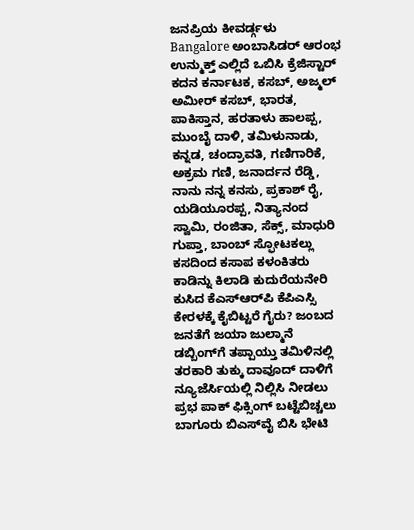ಜನಪ್ರಿಯ ಕೀವರ್ಡ್ಗಳು
Bangalore ಅಂಬಾಸಿಡರ್‌ ಆರಂಭ ಉನ್ಮುಕ್ತ್‌ ಎಲ್ಲಿದೆ ಒಬಿಸಿ ಕ್ರೆಜಿಸ್ಟಾರ್ ಕದನ ಕರ್ನಾಟಕ, ಕಸಬ್, ಅಜ್ಮಲ್ ಅಮೀರ್ ಕಸಬ್, ಭಾರತ, ಪಾಕಿಸ್ತಾನ, ಹರತಾಳು ಹಾಲಪ್ಪ, ಮುಂಬೈ ದಾಳಿ, ತಮಿಳುನಾಡು, ಕನ್ನಡ, ಚಂದ್ರಾವತಿ, ಗಣಿಗಾರಿಕೆ, ಅಕ್ರಮ ಗಣಿ, ಜನಾರ್ದನ ರೆಡ್ಡಿ, ನಾನು ನನ್ನ ಕನಸು, ಪ್ರಕಾಶ್ ರೈ, ಯಡಿಯೂರಪ್ಪ, ನಿತ್ಯಾನಂದ ಸ್ವಾಮಿ, ರಂಜಿತಾ, ಸೆಕ್ಸ್, ಮಾಧುರಿ ಗುಪ್ತಾ, ಬಾಂಬ್ ಸ್ಫೋಟಕಲ್ಲು ಕಸದಿಂದ ಕಸಾಪ ಕಳಂಕಿತರು ಕಾಡಿನ್ನು ಕಿಲಾಡಿ ಕುದುರೆಯನೇರಿ ಕುಸಿದ ಕೆಎಸ್‌ಆರ್‌ಪಿ ಕೆಪಿಎಸ್ಸಿ ಕೇರಳಕ್ಕೆ ಕೈಬಿಟ್ಟರೆ ಗೈರು? ಜಂಬದ ಜನತೆಗೆ ಜಯಾ ಜುಲ್ಮಾನೆ ಡಬ್ಬಿಂಗ್‌ಗೆ ತಪ್ಪಾಯ್ತು ತಮಿಳಿನಲ್ಲಿ ತರಕಾರಿ ತುಕ್ಕು ದಾವೂದ್‌ ದಾಳಿಗೆ ನ್ಯೂಜೆರ್ಸಿಯಲ್ಲಿ ನಿಲ್ಲಿಸಿ ನೀಡಲು ಪ್ರಭ ಪಾಕ್‌ ಫಿಕ್ಸಿಂಗ್‌ ಬಟ್ಟೆಬಿಚ್ಚಲು ಬಾಗೂರು ಬಿಎಸ್‌ವೈ ಬಿಸಿ ಭೇಟಿ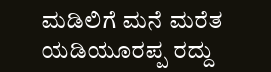ಮಡಿಲಿಗೆ ಮನೆ ಮರೆತ ಯಡಿಯೂರಪ್ಪ ರದ್ದು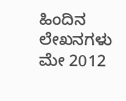ಹಿಂದಿನ ಲೇಖನಗಳು
ಮೇ 2012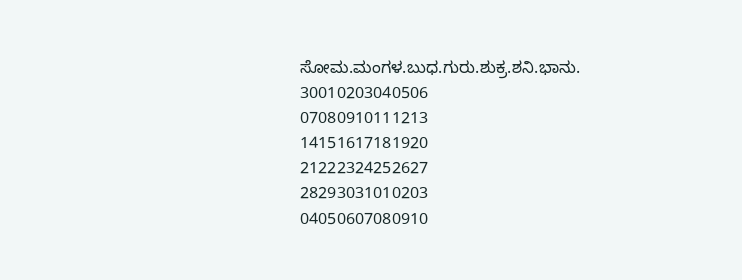ಸೋಮ.ಮಂಗಳ.ಬುಧ.ಗುರು.ಶುಕ್ರ.ಶನಿ.ಭಾನು.
30010203040506
07080910111213
14151617181920
21222324252627
28293031010203
04050607080910